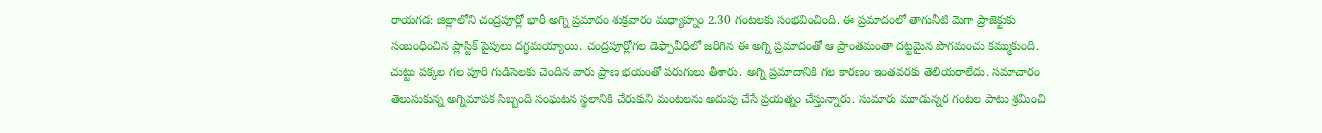రాయగడ: జిల్లాలోని చంద్రపూర్లో భారీ అగ్ని ప్రమాదం శుక్రవారం మధ్యాహ్నం 2.30 గంటలకు సంభవించింది. ఈ ప్రమాదంలో తాగునీటి మెగా ప్రాజెక్టుకు సంబంధించిన ప్లాస్టిక్ పైపులు దగ్ధమయ్యాయి. చంద్రపూర్లోగల డెఫ్పావీధిలో జరిగిన ఈ అగ్ని ప్రమాదంతో ఆ ప్రాంతమంతా దట్టమైన పొగమంచు కమ్ముకుంది. చుట్టు పక్కల గల పూరి గుడిసెలకు చెందిన వారు ప్రాణ భయంతో పరుగులు తీశారు. అగ్ని ప్రమాదానికి గల కారణం ఇంతవరకు తెలియరాలేదు. సమాచారం తెలుసుకున్న అగ్నిమాపక సిబ్బంది సంఘటన స్థలానికి చేరుకుని మంటలను అదుపు చేసే ప్రయత్నం చేస్తున్నారు. సుమారు మూడున్నర గంటల పాటు శ్రమించి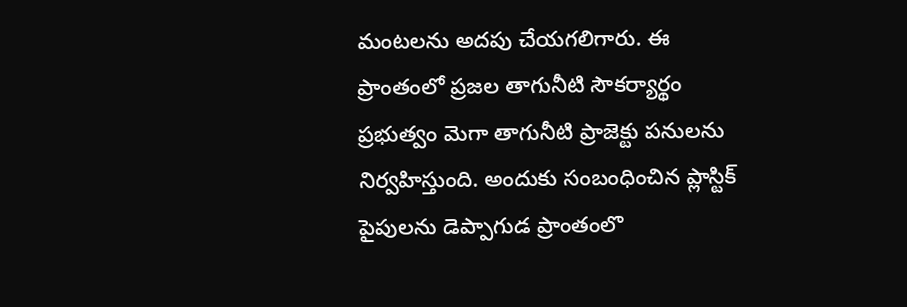మంటలను అదపు చేయగలిగారు. ఈ ప్రాంతంలో ప్రజల తాగునీటి సౌకర్యార్థం ప్రభుత్వం మెగా తాగునీటి ప్రాజెక్టు పనులను నిర్వహిస్తుంది. అందుకు సంబంధించిన ప్లాస్టిక్ పైపులను డెప్పాగుడ ప్రాంతంలొ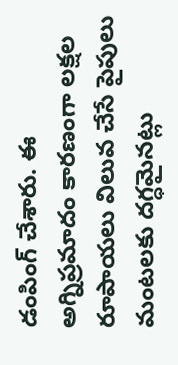డంపింగ్ చేశారు. ఈ అగ్నిప్రమాదం కారణంగా లక్షల రూపాయలు విలువ చేసే పైపులు మంటలకు దగ్ధమైనట్లు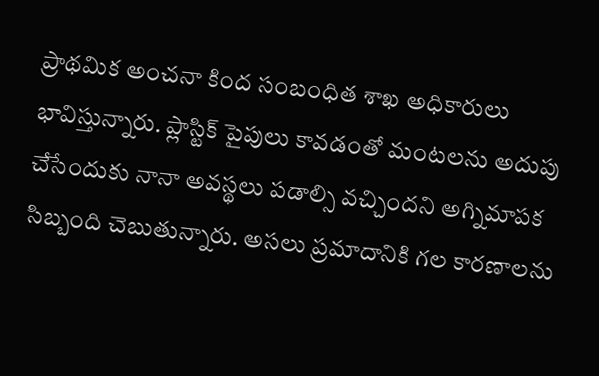ప్రాథమిక అంచనా కింద సంబంధిత శాఖ అధికారులు భావిస్తున్నారు. ప్లాస్టిక్ పైపులు కావడంతో మంటలను అదుపు చేసేందుకు నానా అవస్థలు పడాల్సి వచ్చిందని అగ్నిమాపక సిబ్బంది చెబుతున్నారు. అసలు ప్రమాదానికి గల కారణాలను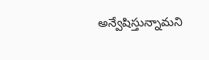అన్వేషిస్తున్నామని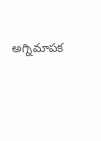అగ్నిమాపక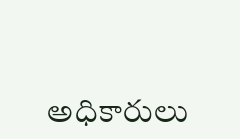అధికారులు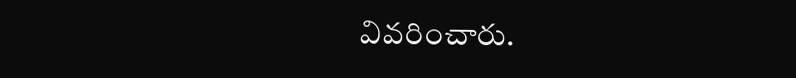వివరించారు.